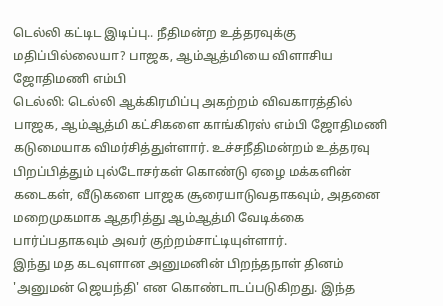டெல்லி கட்டிட இடிப்பு.. நீதிமன்ற உத்தரவுக்கு மதிப்பில்லையா? பாஜக, ஆம்ஆத்மியை விளாசிய ஜோதிமணி எம்பி
டெல்லி: டெல்லி ஆக்கிரமிப்பு அகற்றம் விவகாரத்தில் பாஜக, ஆம்ஆத்மி கட்சிகளை காங்கிரஸ் எம்பி ஜோதிமணி கடுமையாக விமர்சித்துள்ளார். உச்சநீதிமன்றம் உத்தரவு பிறப்பித்தும் புல்டோசர்கள் கொண்டு ஏழை மக்களின் கடைகள், வீடுகளை பாஜக சூரையாடுவதாகவும், அதனை மறைமுகமாக ஆதரித்து ஆம்ஆத்மி வேடிக்கை பார்ப்பதாகவும் அவர் குற்றம்சாட்டியுள்ளார்.
இந்து மத கடவுளான அனுமனின் பிறந்தநாள் தினம் 'அனுமன் ஜெயந்தி' என கொண்டாடப்படுகிறது. இந்த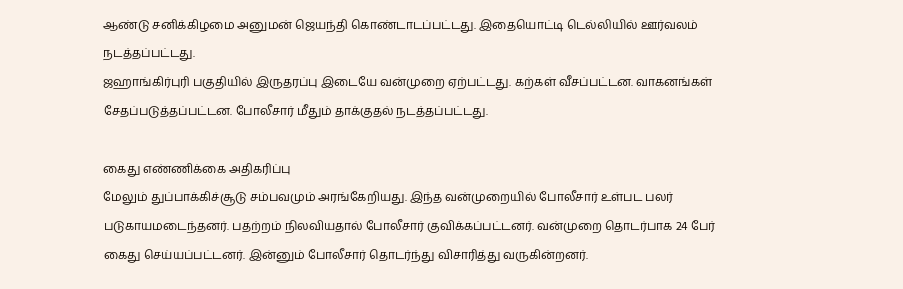ஆண்டு சனிக்கிழமை அனுமன் ஜெயந்தி கொண்டாடப்பட்டது. இதையொட்டி டெல்லியில் ஊர்வலம் நடத்தப்பட்டது.
ஜஹாங்கிர்புரி பகுதியில் இருதரப்பு இடையே வன்முறை ஏற்பட்டது. கற்கள் வீசப்பட்டன. வாகனங்கள் சேதப்படுத்தப்பட்டன. போலீசார் மீதும் தாக்குதல் நடத்தப்பட்டது.

கைது எண்ணிக்கை அதிகரிப்பு
மேலும் துப்பாக்கிச்சூடு சம்பவமும் அரங்கேறியது. இந்த வன்முறையில் போலீசார் உள்பட பலர் படுகாயமடைந்தனர். பதற்றம் நிலவியதால் போலீசார் குவிக்கப்பட்டனர். வன்முறை தொடர்பாக 24 பேர் கைது செய்யப்பட்டனர். இன்னும் போலீசார் தொடர்ந்து விசாரித்து வருகின்றனர்.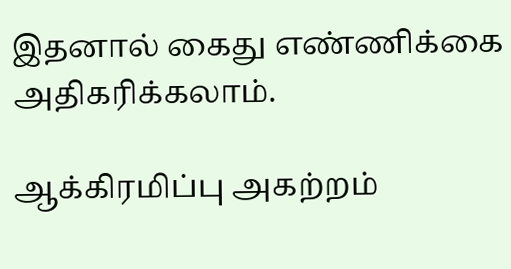இதனால் கைது எண்ணிக்கை அதிகரிக்கலாம்.

ஆக்கிரமிப்பு அகற்றம்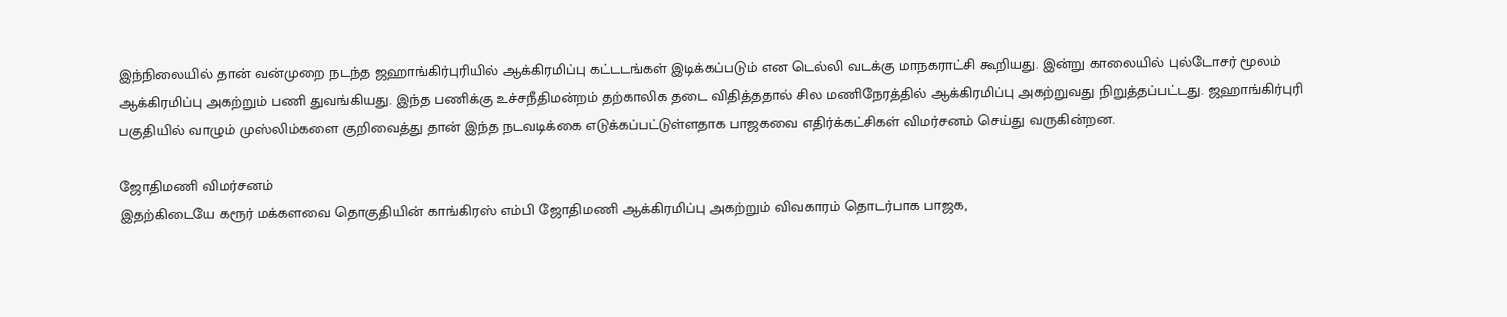இந்நிலையில் தான் வன்முறை நடந்த ஜஹாங்கிர்புரியில் ஆக்கிரமிப்பு கட்டடங்கள் இடிக்கப்படும் என டெல்லி வடக்கு மாநகராட்சி கூறியது. இன்று காலையில் புல்டோசர் மூலம் ஆக்கிரமிப்பு அகற்றும் பணி துவங்கியது. இந்த பணிக்கு உச்சநீதிமன்றம் தற்காலிக தடை விதித்ததால் சில மணிநேரத்தில் ஆக்கிரமிப்பு அகற்றுவது நிறுத்தப்பட்டது. ஜஹாங்கிர்புரி பகுதியில் வாழும் முஸ்லிம்களை குறிவைத்து தான் இந்த நடவடிக்கை எடுக்கப்பட்டுள்ளதாக பாஜகவை எதிர்க்கட்சிகள் விமர்சனம் செய்து வருகின்றன.

ஜோதிமணி விமர்சனம்
இதற்கிடையே கரூர் மக்களவை தொகுதியின் காங்கிரஸ் எம்பி ஜோதிமணி ஆக்கிரமிப்பு அகற்றும் விவகாரம் தொடர்பாக பாஜக,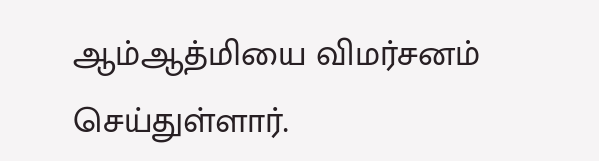ஆம்ஆத்மியை விமர்சனம் செய்துள்ளார்.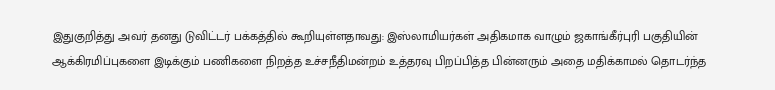இதுகுறித்து அவர் தனது டுவிட்டர் பக்கத்தில் கூறியுள்ளதாவது: இஸ்லாமியர்கள் அதிகமாக வாழும் ஜகாங்கீர்புரி பகுதியின் ஆக்கிரமிப்புகளை இடிக்கும் பணிகளை நிறத்த உச்சநீதிமன்றம் உத்தரவு பிறப்பித்த பின்னரும் அதை மதிக்காமல் தொடர்ந்த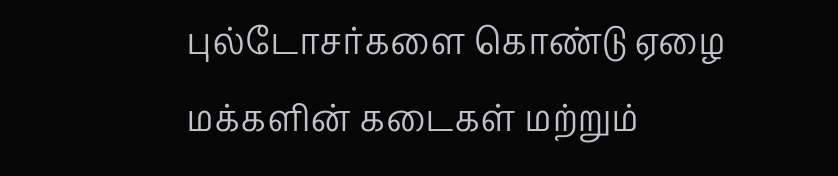புல்டோசர்களை கொண்டு ஏழை மக்களின் கடைகள் மற்றும்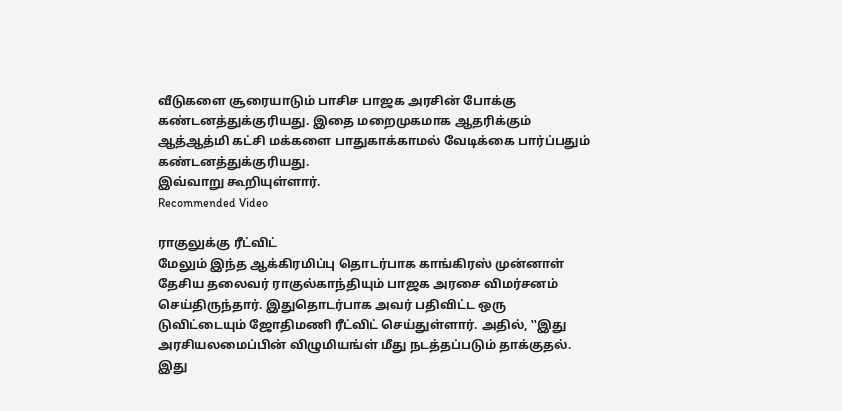வீடுகளை சூரையாடும் பாசிச பாஜக அரசின் போக்கு கண்டனத்துக்குரியது. இதை மறைமுகமாக ஆதரிக்கும் ஆத்ஆத்மி கட்சி மக்களை பாதுகாக்காமல் வேடிக்கை பார்ப்பதும் கண்டனத்துக்குரியது.
இவ்வாறு கூறியுள்ளார்.
Recommended Video

ராகுலுக்கு ரீட்விட்
மேலும் இந்த ஆக்கிரமிப்பு தொடர்பாக காங்கிரஸ் முன்னாள் தேசிய தலைவர் ராகுல்காந்தியும் பாஜக அரசை விமர்சனம் செய்திருந்தார். இதுதொடர்பாக அவர் பதிவிட்ட ஒரு டுவிட்டையும் ஜோதிமணி ரீட்விட் செய்துள்ளார். அதில், ‛‛இது அரசியலமைப்பின் விழுமியங்ள் மீது நடத்தப்படும் தாக்குதல். இது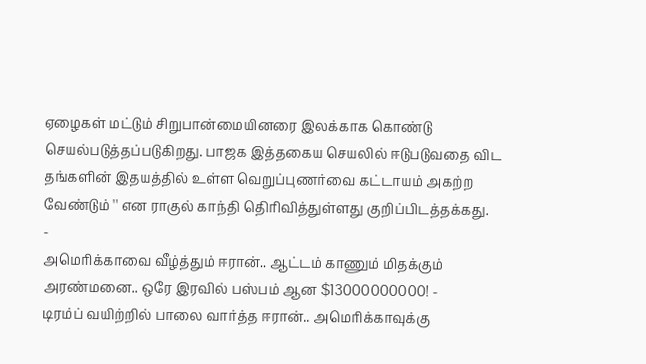ஏழைகள் மட்டும் சிறுபான்மையினரை இலக்காக கொண்டு செயல்படுத்தப்படுகிறது. பாஜக இத்தகைய செயலில் ஈடுபடுவதை விட தங்களின் இதயத்தில் உள்ள வெறுப்புணர்வை கட்டாயம் அகற்ற வேண்டும் '' என ராகுல் காந்தி தெிரிவித்துள்ளது குறிப்பிடத்தக்கது.
-
அமெரிக்காவை வீழ்த்தும் ஈரான்.. ஆட்டம் காணும் மிதக்கும் அரண்மனை.. ஒரே இரவில் பஸ்பம் ஆன $13000000000! -
டிரம்ப் வயிற்றில் பாலை வார்த்த ஈரான்.. அமெரிக்காவுக்கு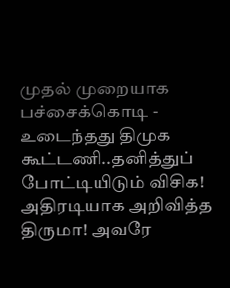முதல் முறையாக பச்சைக்கொடி -
உடைந்தது திமுக கூட்டணி..தனித்துப் போட்டியிடும் விசிக! அதிரடியாக அறிவித்த திருமா! அவரே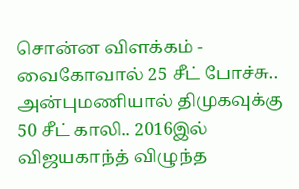சொன்ன விளக்கம் -
வைகோவால் 25 சீட் போச்சு.. அன்புமணியால் திமுகவுக்கு 50 சீட் காலி.. 2016இல் விஜயகாந்த் விழுந்த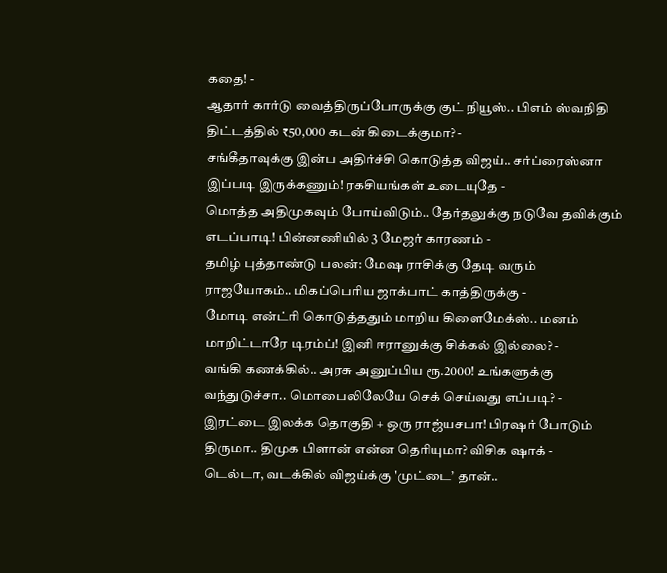கதை! -
ஆதார் கார்டு வைத்திருப்போருக்கு குட் நியூஸ்.. பிஎம் ஸ்வநிதி திட்டத்தில் ₹50,000 கடன் கிடைக்குமா? -
சங்கீதாவுக்கு இன்ப அதிர்ச்சி கொடுத்த விஜய்.. சர்ப்ரைஸ்னா இப்படி இருக்கணும்! ரகசியங்கள் உடையுதே -
மொத்த அதிமுகவும் போய்விடும்.. தேர்தலுக்கு நடுவே தவிக்கும் எடப்பாடி! பின்னணியில் 3 மேஜர் காரணம் -
தமிழ் புத்தாண்டு பலன்: மேஷ ராசிக்கு தேடி வரும் ராஜயோகம்.. மிகப்பெரிய ஜாக்பாட் காத்திருக்கு -
மோடி என்ட்ரி கொடுத்ததும் மாறிய கிளைமேக்ஸ்.. மனம் மாறிட்டாரே டிரம்ப்! இனி ஈரானுக்கு சிக்கல் இல்லை? -
வங்கி கணக்கில்.. அரசு அனுப்பிய ரூ.2000! உங்களுக்கு வந்துடுச்சா.. மொபைலிலேயே செக் செய்வது எப்படி? -
இரட்டை இலக்க தொகுதி + ஒரு ராஜ்யசபா! பிரஷர் போடும் திருமா.. திமுக பிளான் என்ன தெரியுமா? விசிக ஷாக் -
டெல்டா, வடக்கில் விஜய்க்கு 'முட்டை’ தான்..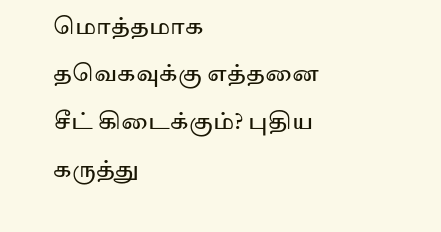மொத்தமாக தவெகவுக்கு எத்தனை சீட் கிடைக்கும்? புதிய கருத்து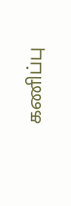கணிப்பு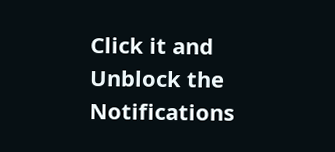Click it and Unblock the Notifications